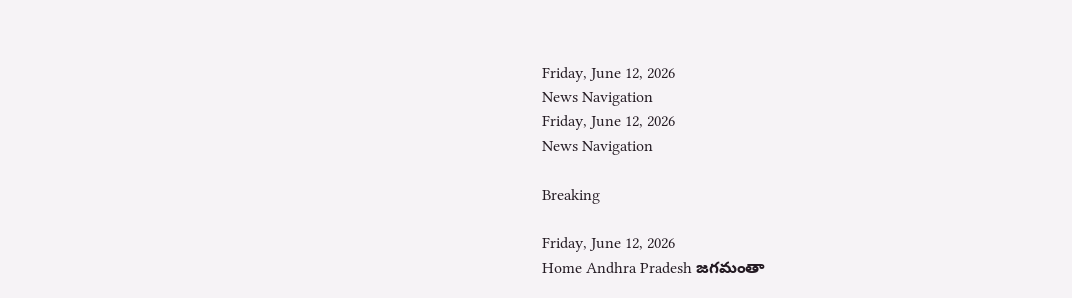Friday, June 12, 2026
News Navigation
Friday, June 12, 2026
News Navigation

Breaking

Friday, June 12, 2026
Home Andhra Pradesh జగమంతా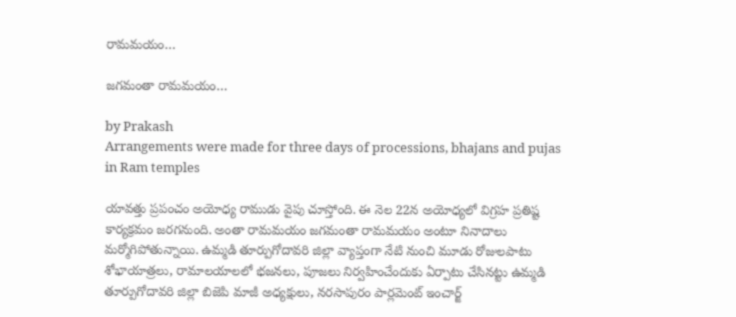రామమయం…

జగమంతా రామమయం…

by Prakash
Arrangements were made for three days of processions, bhajans and pujas in Ram temples

యావత్తు ప్రపంచం అయోధ్య రాముడు వైపు చూస్తోంది. ఈ నెల 22న అయోధ్యలో విగ్రహ ప్రతిష్ట కార్యక్రమం జరగనుంది. అంతా రామమయం జగమంతా రామమయం అంటూ నినాదాలు మర్మోగిపోతున్నాయి. ఉమ్మడి తూర్పుగోదావరి జిల్లా వ్యాప్తంగా నేటి నుంచి మూడు రోజులపాటు శోభాయాత్రలు, రామాలయాలలో భజనలు, పూజలు నిర్వహించేందుకు ఏర్పాటు చేసినట్టు ఉమ్మడి తూర్పుగోదావరి జిల్లా బిజెపి మాజీ అధ్యక్షులు, నరసాపురం పార్లమెంట్ ఇంచార్జ్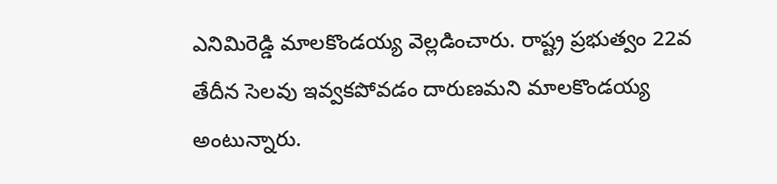ఎనిమిరెడ్డి మాలకొండయ్య వెల్లడించారు. రాష్ట్ర ప్రభుత్వం 22వ తేదీన సెలవు ఇవ్వకపోవడం దారుణమని మాలకొండయ్య అంటున్నారు.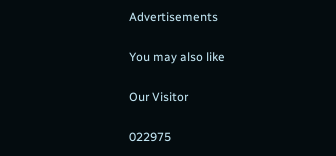Advertisements

You may also like

Our Visitor

022975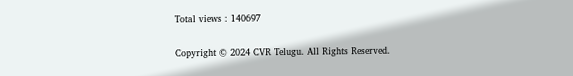Total views : 140697

Copyright © 2024 CVR Telugu. All Rights Reserved.